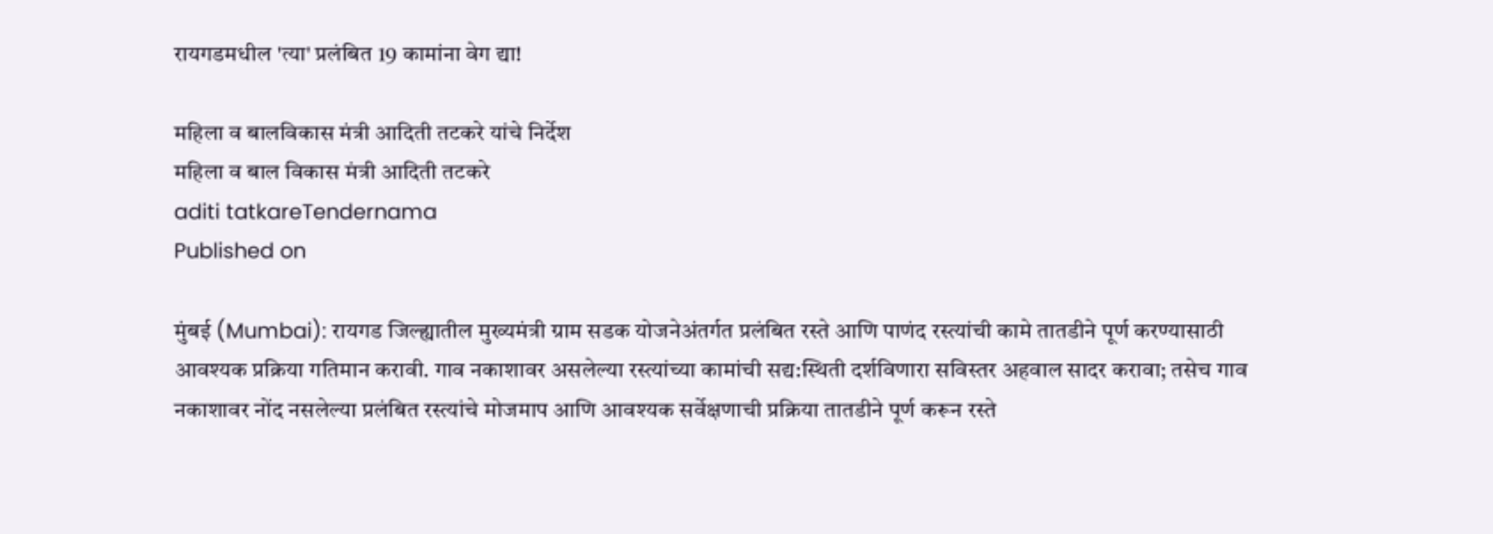रायगडमधील 'त्या' प्रलंबित 19 कामांना वेग द्या!

महिला व बालविकास मंत्री आदिती तटकरे यांचे निर्देश
महिला व बाल विकास मंत्री आदिती तटकरे
aditi tatkareTendernama
Published on

मुंबई (Mumbai): रायगड जिल्ह्यातील मुख्यमंत्री ग्राम सडक योजनेअंतर्गत प्रलंबित रस्ते आणि पाणंद रस्त्यांची कामे तातडीने पूर्ण करण्यासाठी आवश्यक प्रक्रिया गतिमान करावी. गाव नकाशावर असलेल्या रस्त्यांच्या कामांची सद्य:स्थिती दर्शविणारा सविस्तर अहवाल सादर करावा; तसेच गाव नकाशावर नोंद नसलेल्या प्रलंबित रस्त्यांचे मोजमाप आणि आवश्यक सर्वेक्षणाची प्रक्रिया तातडीने पूर्ण करून रस्ते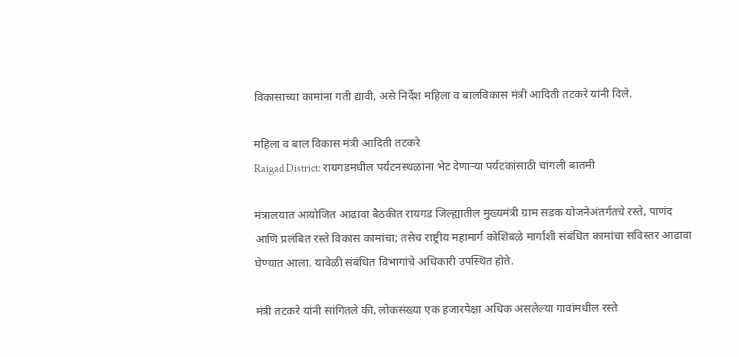विकासाच्या कामांना गती द्यावी, असे निर्देश महिला व बालविकास मंत्री आदिती तटकरे यांनी दिले.

महिला व बाल विकास मंत्री आदिती तटकरे
Raigad District: रायगडमधील पर्यटनस्थळांना भेट देणाऱ्या पर्यटकांसाठी चांगली बातमी

मंत्रालयात आयोजित आढावा बैठकीत रायगड जिल्ह्यातील मुख्यमंत्री ग्राम सडक योजनेअंतर्गतचे रस्ते, पाणंद आणि प्रलंबित रस्ते विकास कामांचा; तसेच राष्ट्रीय महामार्ग कोशिंबळे मार्गाशी संबंधित कामांचा सविस्तर आढावा घेण्यात आला. यावेळी संबंधित विभागांचे अधिकारी उपस्थित होते.

मंत्री तटकरे यांनी सांगितले की, लोकसंख्या एक हजारपेक्षा अधिक असलेल्या गावांमधील रस्ते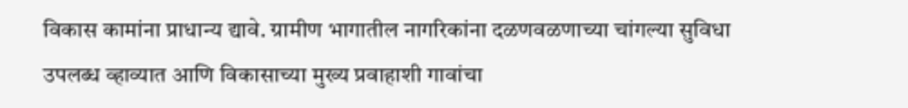विकास कामांना प्राधान्य द्यावे. ग्रामीण भागातील नागरिकांना दळणवळणाच्या चांगल्या सुविधा उपलब्ध व्हाव्यात आणि विकासाच्या मुख्य प्रवाहाशी गावांचा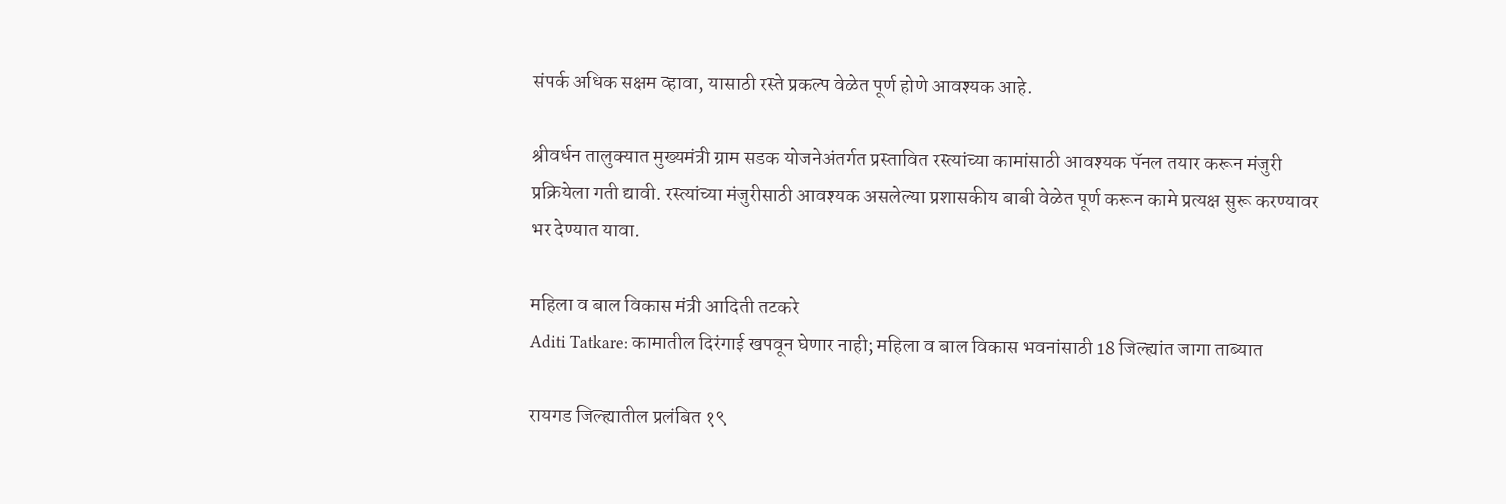संपर्क अधिक सक्षम व्हावा, यासाठी रस्ते प्रकल्प वेळेत पूर्ण होणे आवश्यक आहे.

श्रीवर्धन तालुक्यात मुख्यमंत्री ग्राम सडक योजनेअंतर्गत प्रस्तावित रस्त्यांच्या कामांसाठी आवश्यक पॅनल तयार करून मंजुरी प्रक्रियेला गती द्यावी. रस्त्यांच्या मंजुरीसाठी आवश्यक असलेल्या प्रशासकीय बाबी वेळेत पूर्ण करून कामे प्रत्यक्ष सुरू करण्यावर भर देण्यात यावा.

महिला व बाल विकास मंत्री आदिती तटकरे
Aditi Tatkare: कामातील दिरंगाई खपवून घेणार नाही; महिला व बाल विकास भवनांसाठी 18 जिल्ह्यांत जागा ताब्यात

रायगड जिल्ह्यातील प्रलंबित १९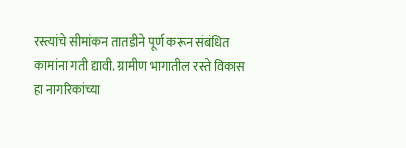रस्त्यांचे सीमांकन तातडीने पूर्ण करून संबंधित कामांना गती द्यावी. ग्रामीण भागातील रस्ते विकास हा नागरिकांच्या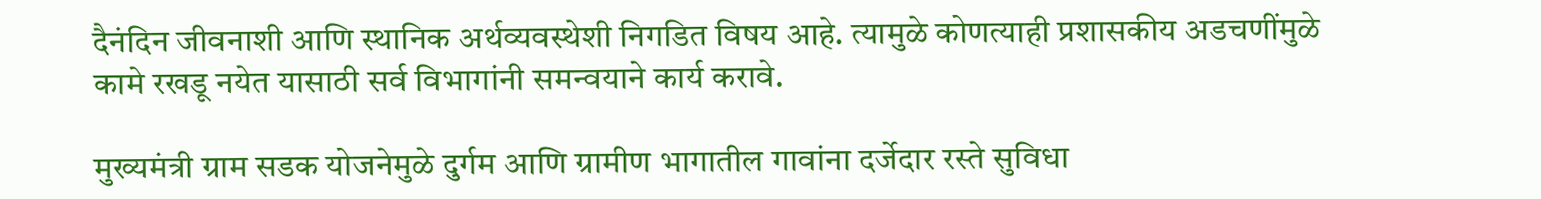दैनंदिन जीवनाशी आणि स्थानिक अर्थव्यवस्थेशी निगडित विषय आहे. त्यामुळे कोणत्याही प्रशासकीय अडचणींमुळे कामे रखडू नयेत यासाठी सर्व विभागांनी समन्वयाने कार्य करावे.

मुख्यमंत्री ग्राम सडक योजनेमुळे दुर्गम आणि ग्रामीण भागातील गावांना दर्जेदार रस्ते सुविधा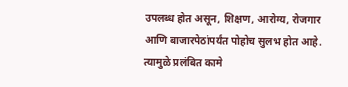उपलब्ध होत असून, शिक्षण, आरोग्य, रोजगार आणि बाजारपेठांपर्यंत पोहोच सुलभ होत आहे. त्यामुळे प्रलंबित कामे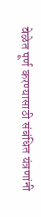वेळेत पूर्ण करण्यासाठी संबंधित यंत्रणांनी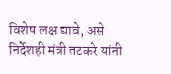विशेष लक्ष द्यावे, असे निर्देशही मंत्री तटकरे यांनी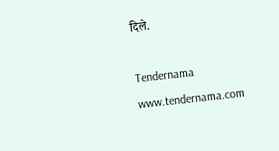दिले.

Tendernama
www.tendernama.com